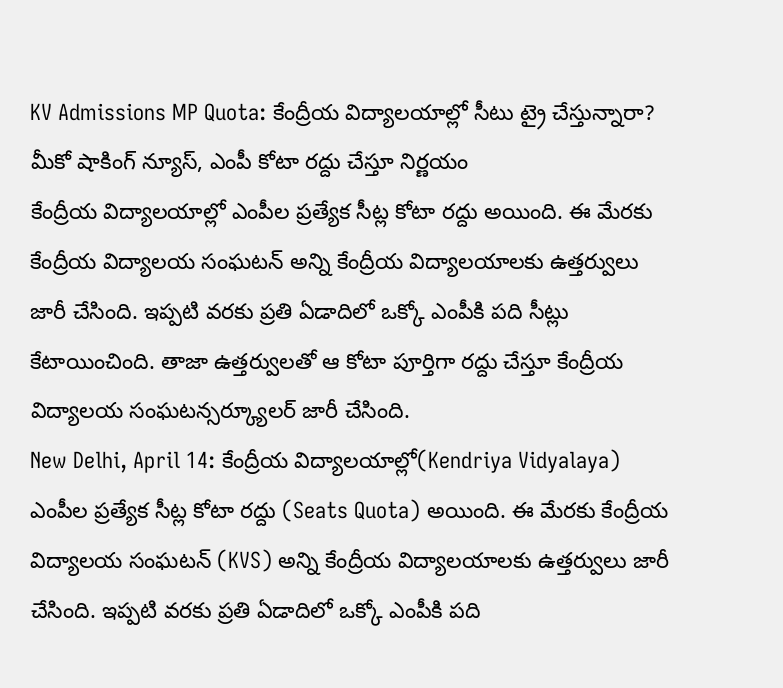KV Admissions MP Quota: కేంద్రీయ విద్యాలయాల్లో సీటు ట్రై చేస్తున్నారా? మీకో షాకింగ్ న్యూస్, ఎంపీ కోటా రద్దు చేస్తూ నిర్ణయం
కేంద్రీయ విద్యాలయాల్లో ఎంపీల ప్రత్యేక సీట్ల కోటా రద్దు అయింది. ఈ మేరకు కేంద్రీయ విద్యాలయ సంఘటన్ అన్ని కేంద్రీయ విద్యాలయాలకు ఉత్తర్వులు జారీ చేసింది. ఇప్పటి వరకు ప్రతి ఏడాదిలో ఒక్కో ఎంపీకి పది సీట్లు కేటాయించింది. తాజా ఉత్తర్వులతో ఆ కోటా పూర్తిగా రద్దు చేస్తూ కేంద్రీయ విద్యాలయ సంఘటన్సర్క్యూలర్ జారీ చేసింది.
New Delhi, April 14: కేంద్రీయ విద్యాలయాల్లో(Kendriya Vidyalaya) ఎంపీల ప్రత్యేక సీట్ల కోటా రద్దు (Seats Quota) అయింది. ఈ మేరకు కేంద్రీయ విద్యాలయ సంఘటన్ (KVS) అన్ని కేంద్రీయ విద్యాలయాలకు ఉత్తర్వులు జారీ చేసింది. ఇప్పటి వరకు ప్రతి ఏడాదిలో ఒక్కో ఎంపీకి పది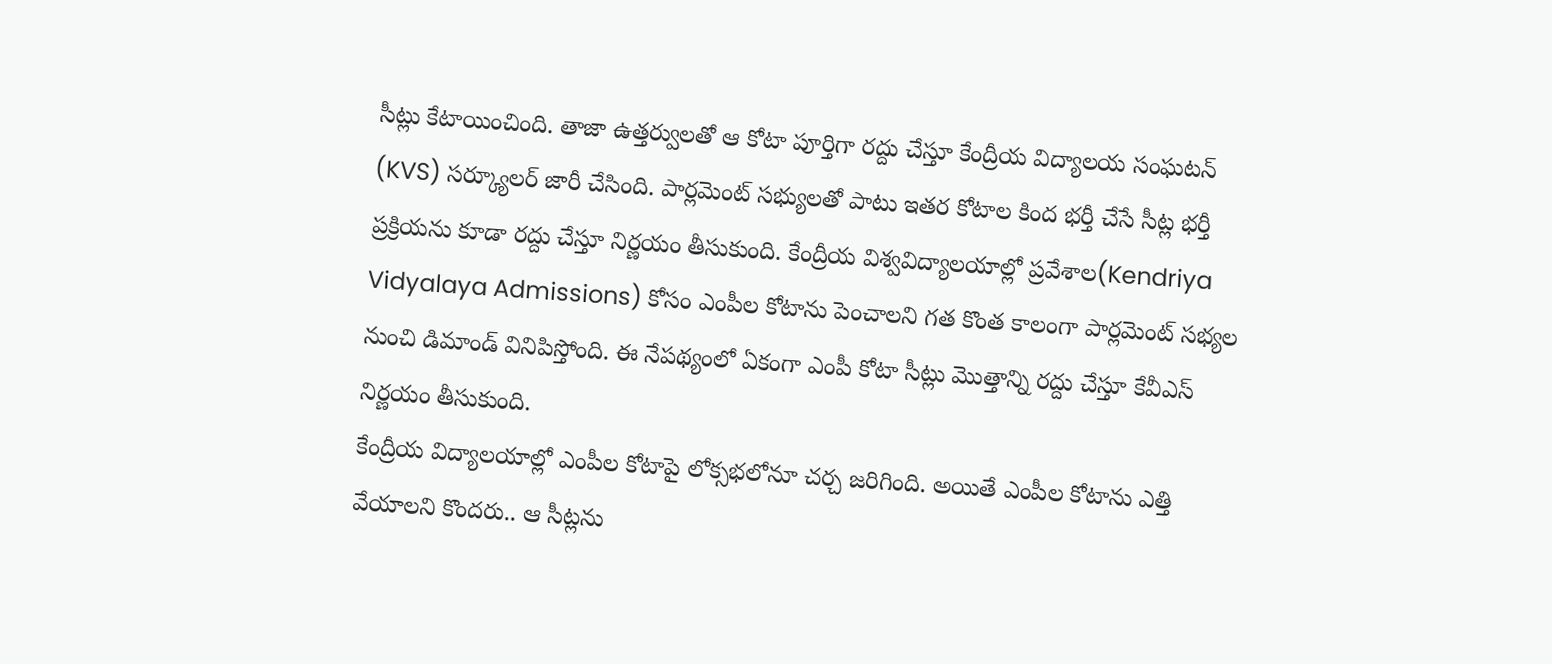సీట్లు కేటాయించింది. తాజా ఉత్తర్వులతో ఆ కోటా పూర్తిగా రద్దు చేస్తూ కేంద్రీయ విద్యాలయ సంఘటన్ (KVS) సర్క్యూలర్ జారీ చేసింది. పార్లమెంట్ సభ్యులతో పాటు ఇతర కోటాల కింద భర్తీ చేసే సీట్ల భర్తీ ప్రక్రియను కూడా రద్దు చేస్తూ నిర్ణయం తీసుకుంది. కేంద్రీయ విశ్వవిద్యాలయాల్లో ప్రవేశాల(Kendriya Vidyalaya Admissions) కోసం ఎంపీల కోటాను పెంచాలని గత కొంత కాలంగా పార్లమెంట్ సభ్యల నుంచి డిమాండ్ వినిపిస్తోంది. ఈ నేపథ్యంలో ఏకంగా ఎంపీ కోటా సీట్లు మొత్తాన్ని రద్దు చేస్తూ కేవీఎస్ నిర్ణయం తీసుకుంది.
కేంద్రీయ విద్యాలయాల్లో ఎంపీల కోటాపై లోక్సభలోనూ చర్చ జరిగింది. అయితే ఎంపీల కోటాను ఎత్తి వేయాలని కొందరు.. ఆ సీట్లను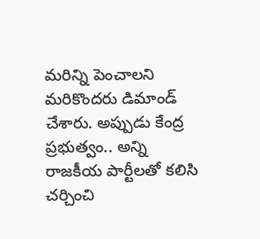మరిన్ని పెంచాలని మరికొందరు డిమాండ్ చేశారు. అప్పుడు కేంద్ర ప్రభుత్వం.. అన్ని రాజకీయ పార్టీలతో కలిసి చర్చించి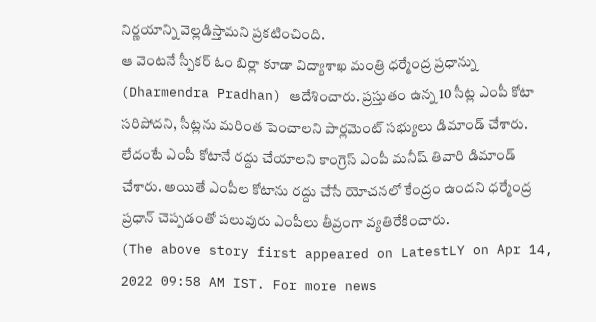నిర్ణయాన్ని వెల్లడిస్తామని ప్రకటించింది.
ఆ వెంటనే స్పీకర్ ఓం బిర్లా కూడా విద్యాశాఖ మంత్రి ధర్మేంద్ర ప్రధాన్ను (Dharmendra Pradhan) ఆదేశించారు. ప్రస్తుతం ఉన్న 10 సీట్ల ఎంపీ కోటా సరిపోదని, సీట్లను మరింత పెంచాలని పార్లమెంట్ సభ్యులు డిమాండ్ చేశారు. లేదంటే ఎంపీ కోటానే రద్దు చేయాలని కాంగ్రెస్ ఎంపీ మనీష్ తివారి డిమాండ్ చేశారు. అయితే ఎంపీల కోటాను రద్దు చేసే యోచనలో కేంద్రం ఉందని ధర్మేంద్ర ప్రధాన్ చెప్పడంతో పలువురు ఎంపీలు తీవ్రంగా వ్యతిరేకించారు.
(The above story first appeared on LatestLY on Apr 14, 2022 09:58 AM IST. For more news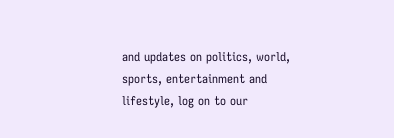and updates on politics, world, sports, entertainment and lifestyle, log on to our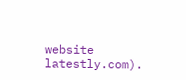website latestly.com).